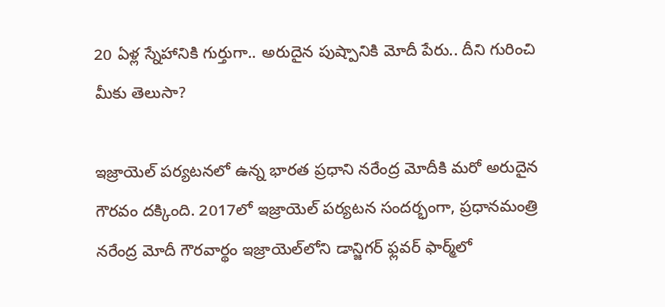20 ఏళ్ల స్నేహానికి గుర్తుగా.. అరుదైన పుష్పానికి మోదీ పేరు.. దీని గురించి మీకు తెలుసా?

ఇజ్రాయెల్‌ పర్యటనలో ఉన్న భారత ప్రధాని నరేంద్ర మోదీకి మరో అరుదైన గౌరవం దక్కింది. 2017లో ఇజ్రాయెల్ పర్యటన సందర్భంగా, ప్రధానమంత్రి నరేంద్ర మోదీ గౌరవార్థం ఇజ్రాయెల్‌లోని డాన్జిగర్ ఫ్లవర్ ఫార్మ్‌లో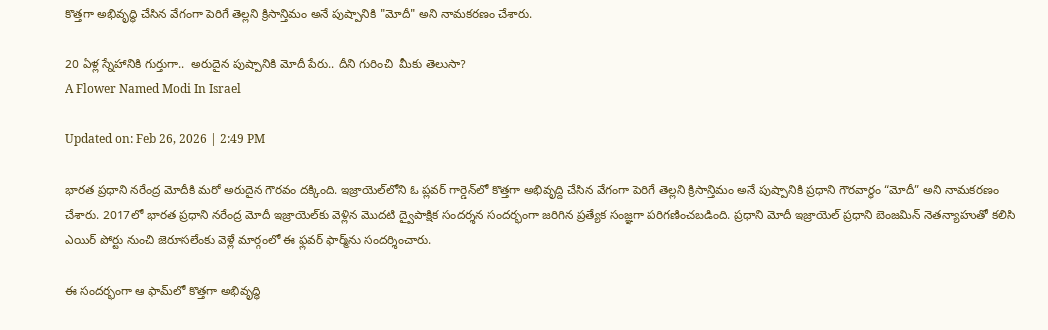కొత్తగా అభివృద్ధి చేసిన వేగంగా పెరిగే తెల్లని క్రిసాన్తిమం అనే పుష్పానికి "మోదీ" అని నామకరణం చేశారు.

20 ఏళ్ల స్నేహానికి గుర్తుగా..  అరుదైన పుష్పానికి మోదీ పేరు.. దీని గురించి  మీకు తెలుసా?
A Flower Named Modi In Israel

Updated on: Feb 26, 2026 | 2:49 PM

భారత ప్రధాని నరేంద్ర మోదీకి మరో అరుదైన గౌరవం దక్కింది. ఇజ్రాయెల్‌లోని ఓ ప్లవర్‌ గార్డెన్‌లో కొత్తగా అభివృద్ది చేసిన వేగంగా పెరిగే తెల్లని క్రిసాన్తిమం అనే పుష్పానికి ప్రధాని గౌరవార్థం “మోదీ” అని నామకరణం చేశారు. 2017లో భారత ప్రధాని నరేంద్ర మోదీ ఇజ్రాయెల్‌కు వెళ్లిన మొదటి ద్వైపాక్షిక సందర్శన సందర్భంగా జరిగిన ప్రత్యేక సంజ్ఞగా పరిగణించబడింది. ప్రధాని మోదీ ఇజ్రాయెల్ ప్రధాని బెంజమిన్ నెతన్యాహుతో కలిసి ఎయిర్‌ పోర్టు నుంచి జెరూసలేంకు వెళ్లే మార్గంలో ఈ ఫ్లవర్ ఫార్మ్‌ను సందర్శించారు.

ఈ సందర్భంగా ఆ ఫామ్‌లో కొత్తగా అభివృద్ధి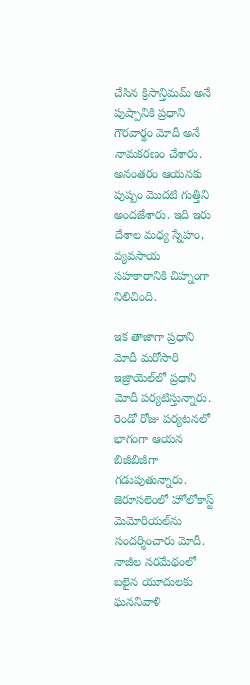చేసిన క్రిసాన్తిమమ్ అనే పుష్పానికి ప్రధాని గౌరవార్థం మోదీ అనే నామకరణం చేశారు. అనంతరం ఆయనకు పుష్పం మొదటి గుత్తిని అందజేశారు. ఇది ఇరు దేశాల మధ్య స్నేహం, వ్యవసాయ సహకారానికి చిహ్నంగా నిలిచింది.

ఇక తాజాగా ప్రధాని మోదీ మరోసారి ఇజ్రాయెల్‌లో ప్రధాని మోదీ పర్యటిస్తున్నారు. రెండో రోజు పర్యటనలో భాగంగా ఆయన బిజీబిజీగా గడుపుతున్నారు. జెరూసలెంలో హోలోకాస్ట్‌ మెమోరియల్‌ను సందర్శించారు మోదీ. నాజీల నరమేథంలో బలైన యూదులకు ఘననివాళి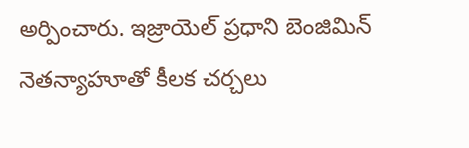అర్పించారు. ఇజ్రాయెల్‌ ప్రధాని బెంజిమిన్‌ నెతన్యాహూతో కీలక చర్చలు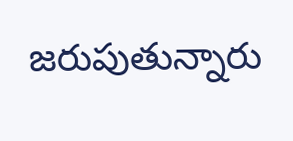జరుపుతున్నారు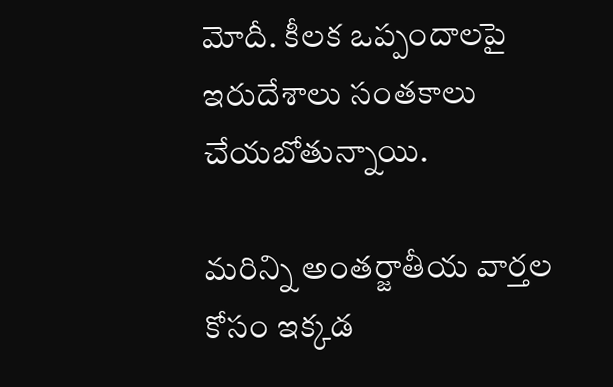మోదీ. కీలక ఒప్పందాలపై ఇరుదేశాలు సంతకాలు చేయబోతున్నాయి.

మరిన్ని అంతర్జాతీయ వార్తల కోసం ఇక్కడ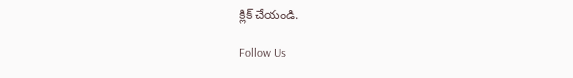క్లిక్ చేయండి.

Follow Us